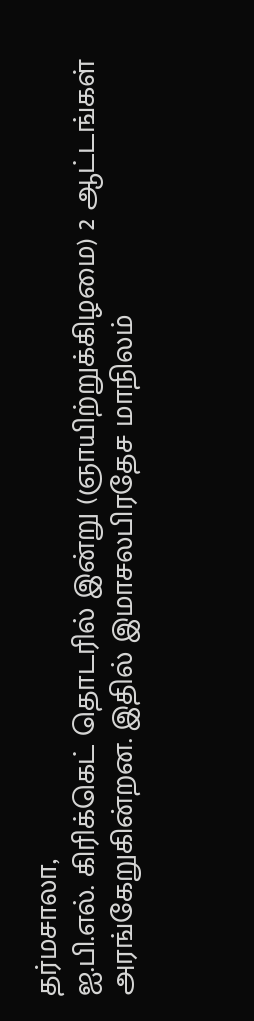தர்மசாலா,
ஐ.பி.எல். கிரிக்கெட் தொடரில் இன்று (ஞாயிற்றுக்கிழமை) 2 ஆட்டங்கள் அரங்கேறுகின்றன. இதில் இமாசலபிரதேச மாநிலம்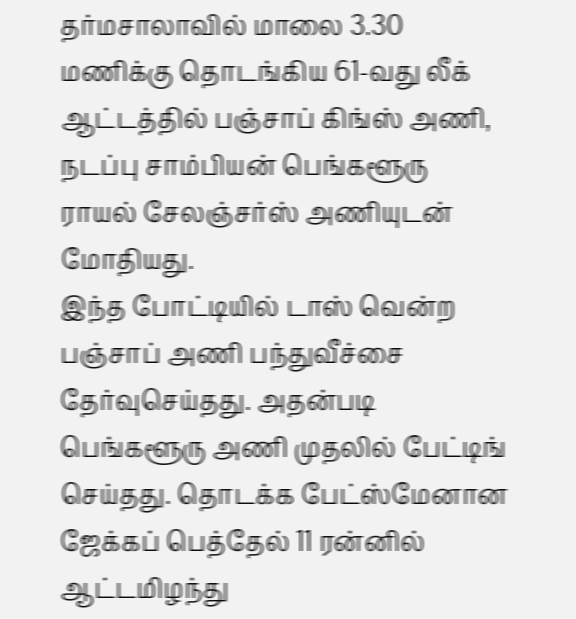தர்மசாலாவில் மாலை 3.30 மணிக்கு தொடங்கிய 61-வது லீக் ஆட்டத்தில் பஞ்சாப் கிங்ஸ் அணி, நடப்பு சாம்பியன் பெங்களூரு ராயல் சேலஞ்சர்ஸ் அணியுடன் மோதியது.
இந்த போட்டியில் டாஸ் வென்ற பஞ்சாப் அணி பந்துவீச்சை தேர்வுசெய்தது. அதன்படி பெங்களூரு அணி முதலில் பேட்டிங் செய்தது. தொடக்க பேட்ஸ்மேனான ஜேக்கப் பெத்தேல் 11 ரன்னில் ஆட்டமிழந்து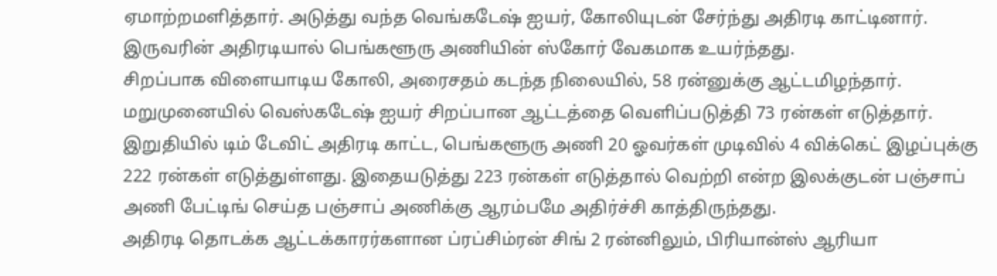ஏமாற்றமளித்தார். அடுத்து வந்த வெங்கடேஷ் ஐயர், கோலியுடன் சேர்ந்து அதிரடி காட்டினார். இருவரின் அதிரடியால் பெங்களூரு அணியின் ஸ்கோர் வேகமாக உயர்ந்தது.
சிறப்பாக விளையாடிய கோலி, அரைசதம் கடந்த நிலையில், 58 ரன்னுக்கு ஆட்டமிழந்தார். மறுமுனையில் வெஸ்கடேஷ் ஐயர் சிறப்பான ஆட்டத்தை வெளிப்படுத்தி 73 ரன்கள் எடுத்தார். இறுதியில் டிம் டேவிட் அதிரடி காட்ட, பெங்களூரு அணி 20 ஓவர்கள் முடிவில் 4 விக்கெட் இழப்புக்கு 222 ரன்கள் எடுத்துள்ளது. இதையடுத்து 223 ரன்கள் எடுத்தால் வெற்றி என்ற இலக்குடன் பஞ்சாப் அணி பேட்டிங் செய்த பஞ்சாப் அணிக்கு ஆரம்பமே அதிர்ச்சி காத்திருந்தது.
அதிரடி தொடக்க ஆட்டக்காரர்களான ப்ரப்சிம்ரன் சிங் 2 ரன்னிலும், பிரியான்ஸ் ஆரியா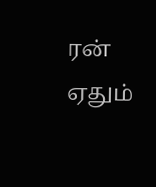ரன் ஏதும்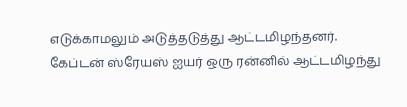எடுக்காமலும் அடுத்தடுத்து ஆட்டமிழந்தனர். கேப்டன் ஸ்ரேயஸ் ஐயர் ஒரு ரன்னில் ஆட்டமிழந்து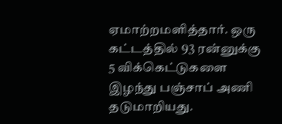ஏமாற்றமளித்தார். ஒரு கட்டத்தில் 93 ரன்னுக்கு 5 விக்கெட்டுகளை இழந்து பஞ்சாப் அணி தடுமாறியது.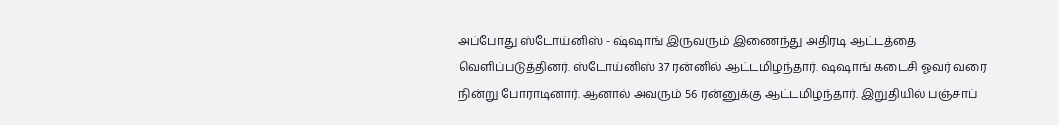அப்போது ஸ்டோய்னிஸ் - ஷ்ஷாங் இருவரும் இணைந்து அதிரடி ஆட்டத்தை வெளிப்படுத்தினர். ஸ்டோய்னிஸ் 37 ரன்னில் ஆட்டமிழந்தார். ஷஷாங் கடைசி ஓவர் வரை நின்று போராடினார். ஆனால் அவரும் 56 ரன்னுக்கு ஆட்டமிழந்தார். இறுதியில் பஞ்சாப்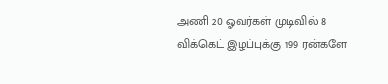அணி 20 ஓவர்கள் முடிவில் 8 விக்கெட் இழப்புக்கு 199 ரன்களே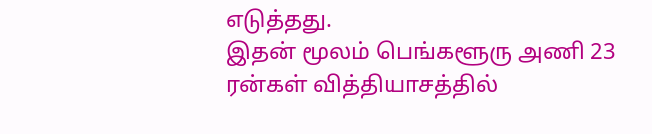எடுத்தது.
இதன் மூலம் பெங்களூரு அணி 23 ரன்கள் வித்தியாசத்தில்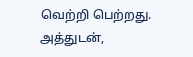வெற்றி பெற்றது. அத்துடன்,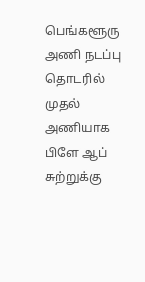பெங்களூரு அணி நடப்பு தொடரில் முதல் அணியாக பிளே ஆப் சுற்றுக்கு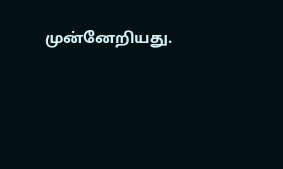முன்னேறியது.